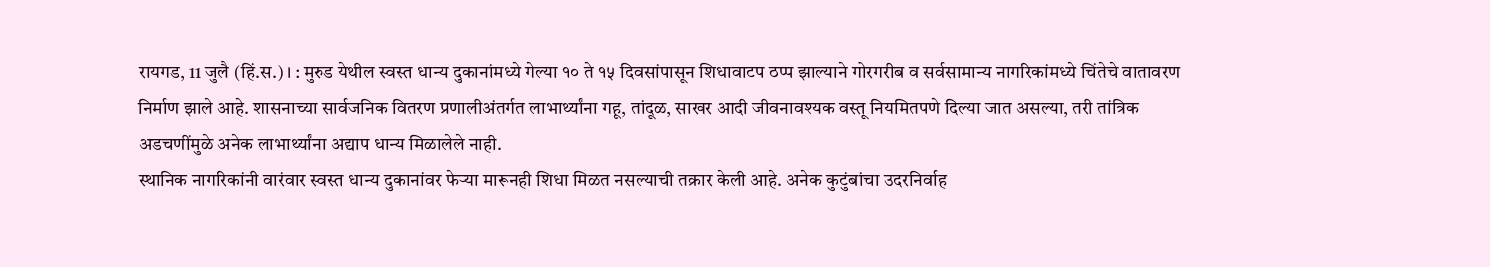रायगड, 11 जुलै (हिं.स.)। : मुरुड येथील स्वस्त धान्य दुकानांमध्ये गेल्या १० ते १५ दिवसांपासून शिधावाटप ठप्प झाल्याने गोरगरीब व सर्वसामान्य नागरिकांमध्ये चिंतेचे वातावरण निर्माण झाले आहे. शासनाच्या सार्वजनिक वितरण प्रणालीअंतर्गत लाभार्थ्यांना गहू, तांदूळ, साखर आदी जीवनावश्यक वस्तू नियमितपणे दिल्या जात असल्या, तरी तांत्रिक अडचणींमुळे अनेक लाभार्थ्यांना अद्याप धान्य मिळालेले नाही.
स्थानिक नागरिकांनी वारंवार स्वस्त धान्य दुकानांवर फेऱ्या मारूनही शिधा मिळत नसल्याची तक्रार केली आहे. अनेक कुटुंबांचा उदरनिर्वाह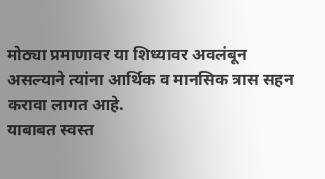मोठ्या प्रमाणावर या शिध्यावर अवलंबून असल्याने त्यांना आर्थिक व मानसिक त्रास सहन करावा लागत आहे.
याबाबत स्वस्त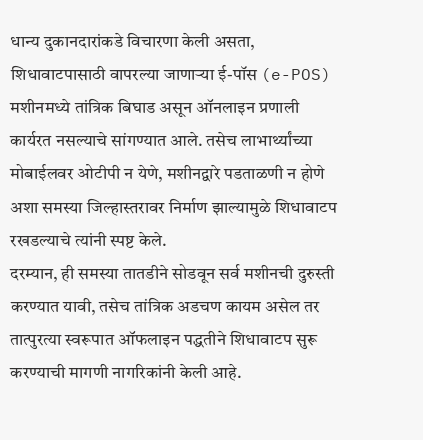धान्य दुकानदारांकडे विचारणा केली असता, शिधावाटपासाठी वापरल्या जाणाऱ्या ई-पॉस (e-POS) मशीनमध्ये तांत्रिक बिघाड असून ऑनलाइन प्रणाली कार्यरत नसल्याचे सांगण्यात आले. तसेच लाभार्थ्यांच्या मोबाईलवर ओटीपी न येणे, मशीनद्वारे पडताळणी न होणे अशा समस्या जिल्हास्तरावर निर्माण झाल्यामुळे शिधावाटप रखडल्याचे त्यांनी स्पष्ट केले.
दरम्यान, ही समस्या तातडीने सोडवून सर्व मशीनची दुरुस्ती करण्यात यावी, तसेच तांत्रिक अडचण कायम असेल तर तात्पुरत्या स्वरूपात ऑफलाइन पद्धतीने शिधावाटप सुरू करण्याची मागणी नागरिकांनी केली आहे.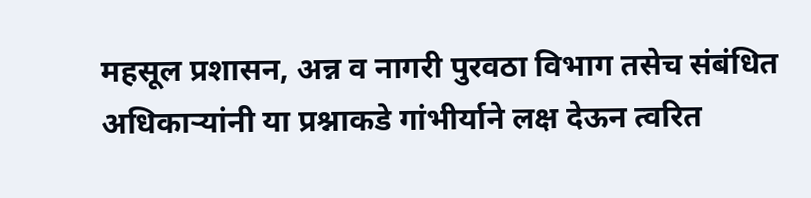महसूल प्रशासन, अन्न व नागरी पुरवठा विभाग तसेच संबंधित अधिकाऱ्यांनी या प्रश्नाकडे गांभीर्याने लक्ष देऊन त्वरित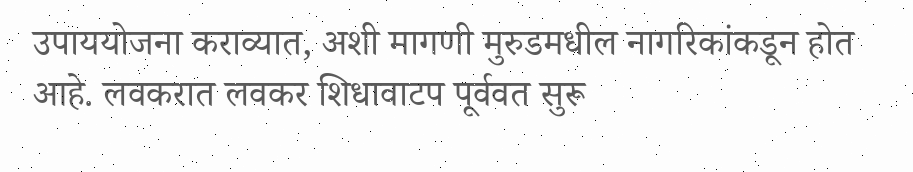उपाययोजना कराव्यात, अशी मागणी मुरुडमधील नागरिकांकडून होत आहे. लवकरात लवकर शिधावाटप पूर्ववत सुरू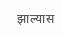झाल्यास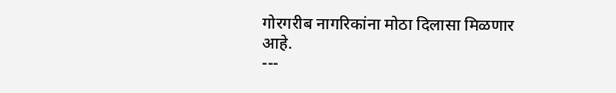गोरगरीब नागरिकांना मोठा दिलासा मिळणार आहे.
---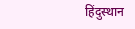हिंदुस्थान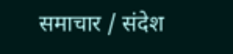समाचार / संदेश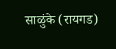साळुंके (रायगड)